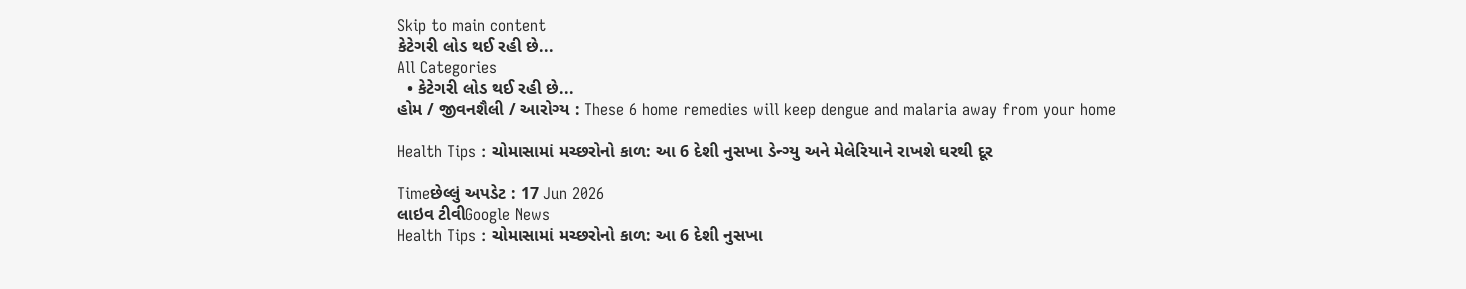Skip to main content
કેટેગરી લોડ થઈ રહી છે...
All Categories
  • કેટેગરી લોડ થઈ રહી છે...
હોમ / જીવનશૈલી / આરોગ્ય : These 6 home remedies will keep dengue and malaria away from your home

Health Tips : ચોમાસામાં મચ્છરોનો કાળ: આ 6 દેશી નુસખા ડેન્ગ્યુ અને મેલેરિયાને રાખશે ઘરથી દૂર

Timeછેલ્લું અપડેટ : 17 Jun 2026
લાઇવ ટીવીGoogle News
Health Tips : ચોમાસામાં મચ્છરોનો કાળ: આ 6 દેશી નુસખા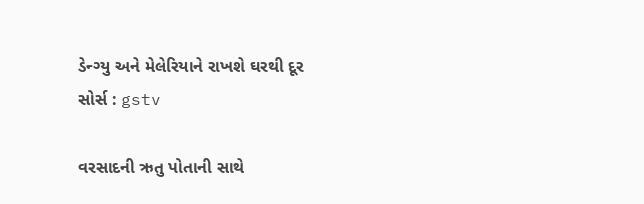ડેન્ગ્યુ અને મેલેરિયાને રાખશે ઘરથી દૂર
સોર્સ : gstv

વરસાદની ઋતુ પોતાની સાથે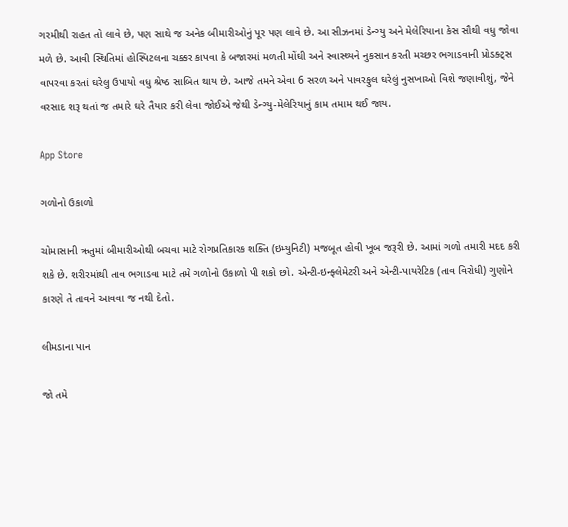ગરમીથી રાહત તો લાવે છે, પણ સાથે જ અનેક બીમારીઓનું પૂર પણ લાવે છે. આ સીઝનમાં ડેન્ગ્યુ અને મેલેરિયાના કેસ સૌથી વધુ જોવા મળે છે. આવી સ્થિતિમાં હોસ્પિટલના ચક્કર કાપવા કે બજારમાં મળતી મોંઘી અને સ્વાસ્થ્યને નુકસાન કરતી મચ્છર ભગાડવાની પ્રોડક્ટ્સ વાપરવા કરતાં ઘરેલુ ઉપાયો વધુ શ્રેષ્ઠ સાબિત થાય છે. આજે તમને એવા 6 સરળ અને પાવરફુલ ઘરેલું નુસખાઓ વિશે જણાવીશું, જેને વરસાદ શરૂ થતાં જ તમારે ઘરે તૈયાર કરી લેવા જોઈએ જેથી ડેન્ગ્યુ-મેલેરિયાનું કામ તમામ થઈ જાય.

App Store

ગળોનો ઉકાળો

ચોમાસાની ઋતુમાં બીમારીઓથી બચવા માટે રોગપ્રતિકારક શક્તિ (ઇમ્યુનિટી) મજબૂત હોવી ખૂબ જરૂરી છે. આમાં ગળો તમારી મદદ કરી શકે છે. શરીરમાંથી તાવ ભગાડવા માટે તમે ગળોનો ઉકાળો પી શકો છો. એન્ટી-ઇન્ફ્લેમેટરી અને એન્ટી-પાયરેટિક (તાવ વિરોધી) ગુણોને કારણે તે તાવને આવવા જ નથી દેતો.

લીમડાના પાન

જો તમે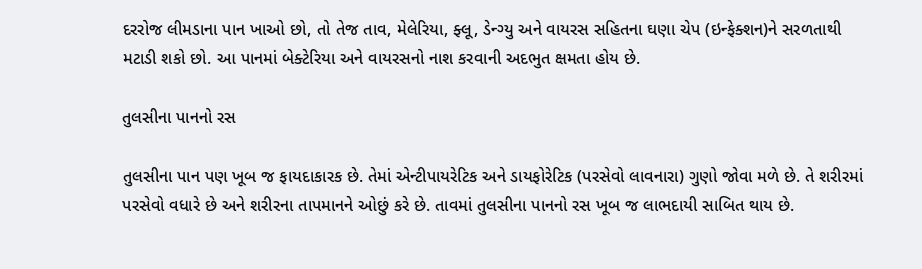દરરોજ લીમડાના પાન ખાઓ છો, તો તેજ તાવ, મેલેરિયા, ફ્લૂ, ડેન્ગ્યુ અને વાયરસ સહિતના ઘણા ચેપ (ઇન્ફેક્શન)ને સરળતાથી મટાડી શકો છો. આ પાનમાં બેક્ટેરિયા અને વાયરસનો નાશ કરવાની અદભુત ક્ષમતા હોય છે.

તુલસીના પાનનો રસ

તુલસીના પાન પણ ખૂબ જ ફાયદાકારક છે. તેમાં એન્ટીપાયરેટિક અને ડાયફોરેટિક (પરસેવો લાવનારા) ગુણો જોવા મળે છે. તે શરીરમાં પરસેવો વધારે છે અને શરીરના તાપમાનને ઓછું કરે છે. તાવમાં તુલસીના પાનનો રસ ખૂબ જ લાભદાયી સાબિત થાય છે.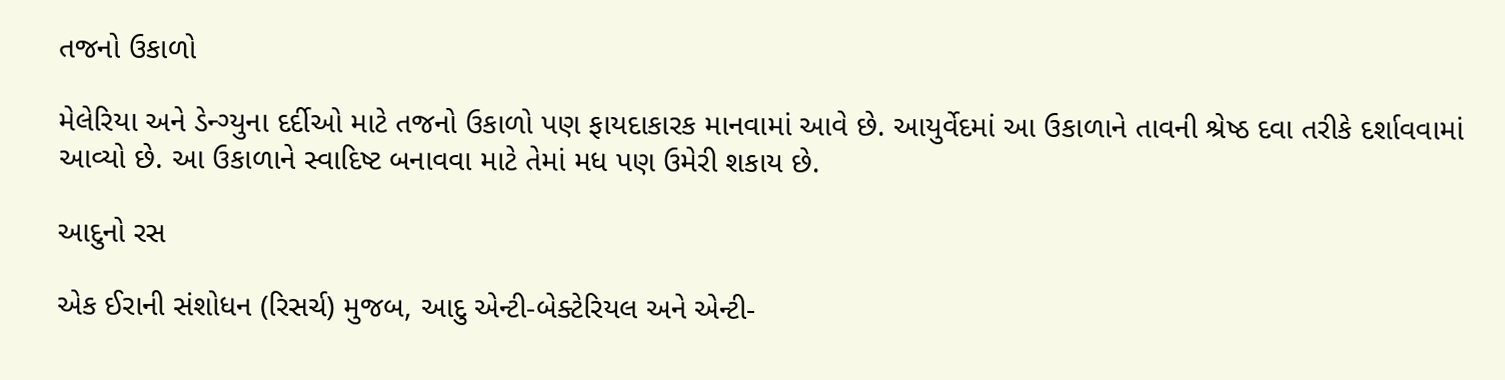તજનો ઉકાળો

મેલેરિયા અને ડેન્ગ્યુના દર્દીઓ માટે તજનો ઉકાળો પણ ફાયદાકારક માનવામાં આવે છે. આયુર્વેદમાં આ ઉકાળાને તાવની શ્રેષ્ઠ દવા તરીકે દર્શાવવામાં આવ્યો છે. આ ઉકાળાને સ્વાદિષ્ટ બનાવવા માટે તેમાં મધ પણ ઉમેરી શકાય છે.

આદુનો રસ

એક ઈરાની સંશોધન (રિસર્ચ) મુજબ, આદુ એન્ટી-બેક્ટેરિયલ અને એન્ટી-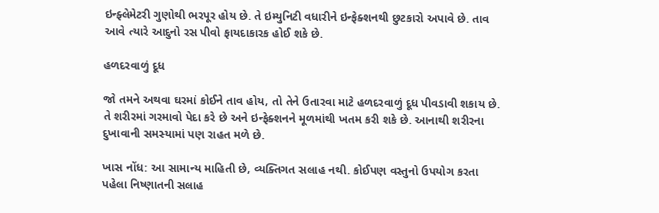ઇન્ફ્લેમેટરી ગુણોથી ભરપૂર હોય છે. તે ઇમ્યુનિટી વધારીને ઇન્ફેક્શનથી છુટકારો અપાવે છે. તાવ આવે ત્યારે આદુનો રસ પીવો ફાયદાકારક હોઈ શકે છે.

હળદરવાળું દૂધ

જો તમને અથવા ઘરમાં કોઈને તાવ હોય, તો તેને ઉતારવા માટે હળદરવાળું દૂધ પીવડાવી શકાય છે. તે શરીરમાં ગરમાવો પેદા કરે છે અને ઇન્ફેક્શનને મૂળમાંથી ખતમ કરી શકે છે. આનાથી શરીરના દુખાવાની સમસ્યામાં પણ રાહત મળે છે.

ખાસ નોંધ: આ સામાન્ય માહિતી છે, વ્યક્તિગત સલાહ નથી. કોઈપણ વસ્તુનો ઉપયોગ કરતા પહેલા નિષ્ણાતની સલાહ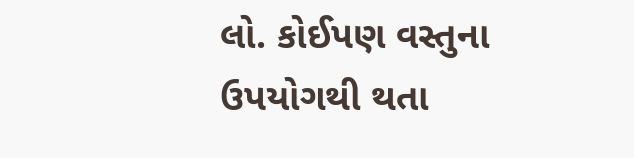લો. કોઈપણ વસ્તુના ઉપયોગથી થતા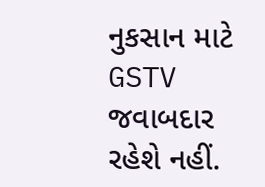નુકસાન માટે GSTV જવાબદાર રહેશે નહીં.